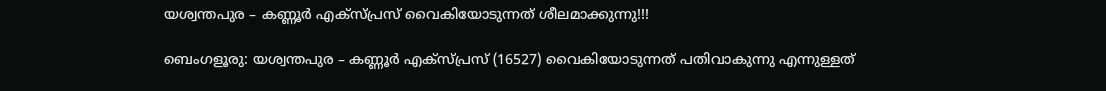യശ്വന്തപുര – കണ്ണൂർ എക്സ്പ്രസ് വൈകിയോടുന്നത് ശീലമാക്കുന്നു!!!

ബെംഗളൂരു: യശ്വന്തപുര – കണ്ണൂർ എക്സ്പ്രസ് (16527) വൈകിയോടുന്നത് പതിവാകുന്നു എന്നുള്ളത്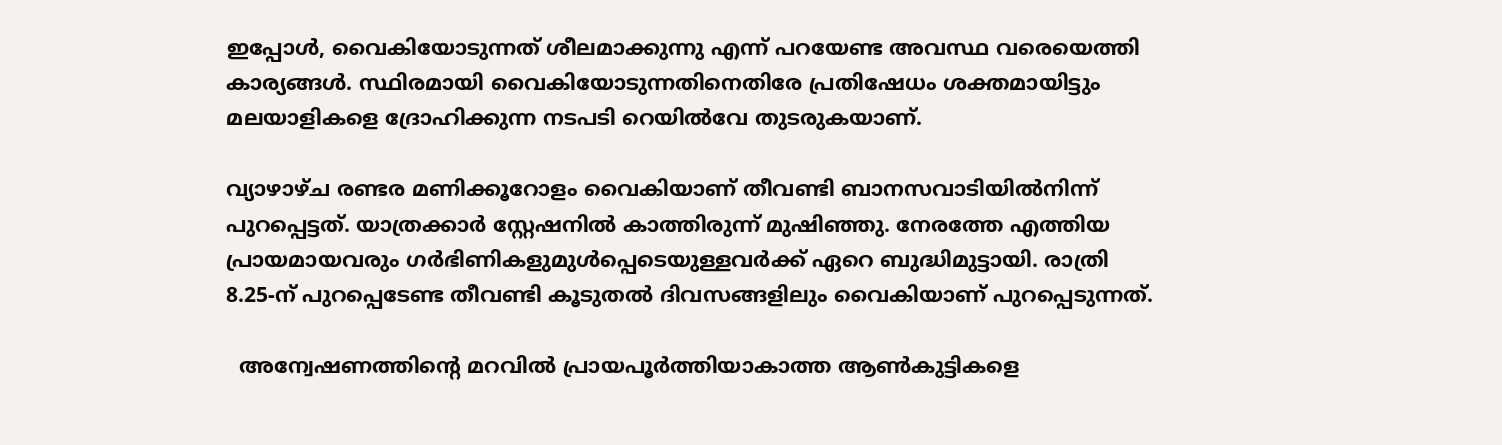ഇപ്പോൾ, വൈകിയോടുന്നത് ശീലമാക്കുന്നു എന്ന് പറയേണ്ട അവസ്ഥ വരെയെത്തി കാര്യങ്ങൾ. സ്ഥിരമായി വൈകിയോടുന്നതിനെതിരേ പ്രതിഷേധം ശക്തമായിട്ടും മലയാളികളെ ദ്രോഹിക്കുന്ന നടപടി റെയിൽവേ തുടരുകയാണ്.

വ്യാഴാഴ്ച രണ്ടര മണിക്കൂറോളം വൈകിയാണ് തീവണ്ടി ബാനസവാടിയിൽനിന്ന് പുറപ്പെട്ടത്. യാത്രക്കാർ സ്റ്റേഷനിൽ കാത്തിരുന്ന് മുഷിഞ്ഞു. നേരത്തേ എത്തിയ പ്രായമായവരും ഗർഭിണികളുമുൾപ്പെടെയുള്ളവർക്ക് ഏറെ ബുദ്ധിമുട്ടായി. രാത്രി 8.25-ന് പുറപ്പെടേണ്ട തീവണ്ടി കൂടുതൽ ദിവസങ്ങളിലും വൈകിയാണ് പുറപ്പെടുന്നത്.

  അന്വേഷണത്തിന്റെ മറവിൽ പ്രായപൂർത്തിയാകാത്ത ആൺകുട്ടികളെ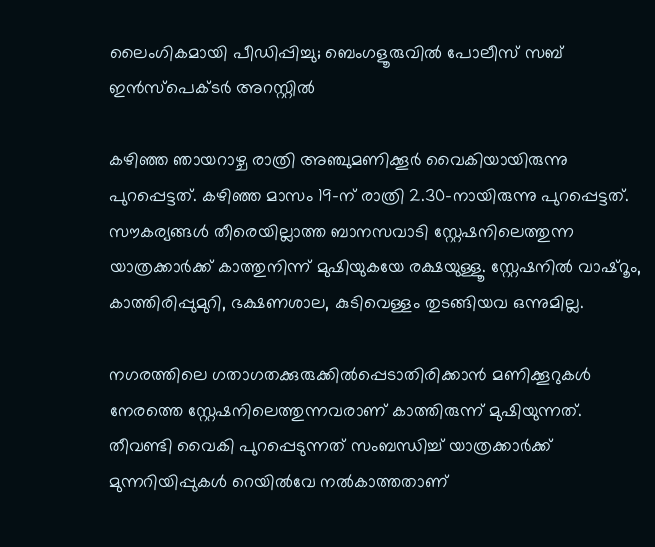ലൈംഗികമായി പീഡിപ്പിച്ചു; ബെംഗളൂരുവിൽ പോലീസ് സബ് ഇൻസ്‌പെക്ടർ അറസ്റ്റിൽ

കഴിഞ്ഞ ഞായറാഴ്ച രാത്രി അഞ്ചുമണിക്കൂർ വൈകിയായിരുന്നു പുറപ്പെട്ടത്. കഴിഞ്ഞ മാസം 19-ന് രാത്രി 2.30-നായിരുന്നു പുറപ്പെട്ടത്. സൗകര്യങ്ങൾ തീരെയില്ലാത്ത ബാനസവാടി സ്റ്റേഷനിലെത്തുന്ന യാത്രക്കാർക്ക് കാത്തുനിന്ന് മുഷിയുകയേ രക്ഷയുള്ളൂ. സ്റ്റേഷനിൽ വാഷ്റൂം, കാത്തിരിപ്പുമുറി, ഭക്ഷണശാല, കുടിവെള്ളം തുടങ്ങിയവ ഒന്നുമില്ല.

നഗരത്തിലെ ഗതാഗതക്കുരുക്കിൽപ്പെടാതിരിക്കാൻ മണിക്കൂറുകൾ നേരത്തെ സ്റ്റേഷനിലെത്തുന്നവരാണ് കാത്തിരുന്ന് മുഷിയുന്നത്. തീവണ്ടി വൈകി പുറപ്പെടുന്നത് സംബന്ധിച്ച് യാത്രക്കാർക്ക് മുന്നറിയിപ്പുകൾ റെയിൽവേ നൽകാത്തതാണ്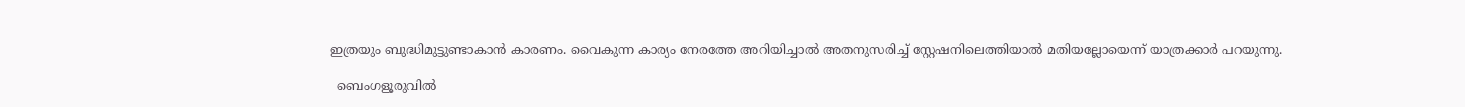ഇത്രയും ബുദ്ധിമുട്ടുണ്ടാകാൻ കാരണം. വൈകുന്ന കാര്യം നേരത്തേ അറിയിച്ചാൽ അതനുസരിച്ച് സ്റ്റേഷനിലെത്തിയാൽ മതിയല്ലോയെന്ന് യാത്രക്കാർ പറയുന്നു.

  ബെംഗളൂരുവിൽ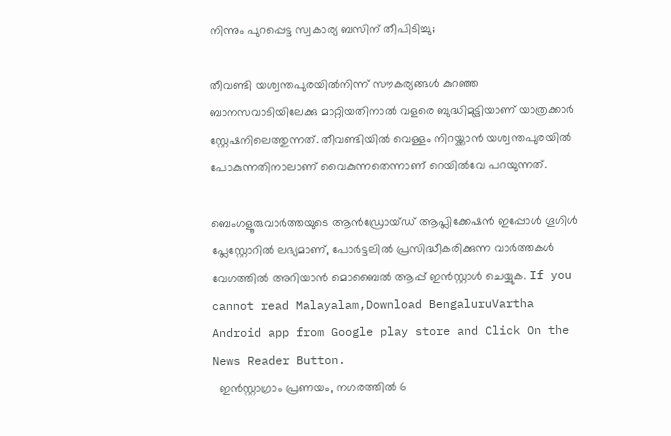നിന്നും പുറപ്പെട്ട സ്വകാര്യ ബസിന് തീപിടിച്ചു;

തീവണ്ടി യശ്വന്തപുരയിൽനിന്ന് സൗകര്യങ്ങൾ കുറഞ്ഞ ബാനസവാടിയിലേക്കു മാറ്റിയതിനാൽ വളരെ ബുദ്ധിമുട്ടിയാണ് യാത്രക്കാർ സ്റ്റേഷനിലെത്തുന്നത്. തീവണ്ടിയിൽ വെള്ളം നിറയ്ക്കാൻ യശ്വന്തപുരയിൽ പോകുന്നതിനാലാണ് വൈകുന്നതെന്നാണ് റെയിൽവേ പറയുന്നത്.

ബെംഗളൂരുവാർത്തയുടെ ആൻഡ്രോയ്ഡ് ആപ്ലിക്കേഷൻ ഇപ്പോൾ ഗൂഗിൾ പ്ലേസ്റ്റോറിൽ ലഭ്യമാണ്, പോർട്ടലിൽ പ്രസിദ്ധീകരിക്കുന്ന വാർത്തകൾ വേഗത്തിൽ അറിയാൻ മൊബൈൽ ആപ്പ് ഇൻസ്റ്റാൾ ചെയ്യുക. If you cannot read Malayalam,Download BengaluruVartha Android app from Google play store and Click On the News Reader Button.
  ഇൻസ്റ്റാഗ്രാം പ്രണയം, നഗരത്തിൽ 6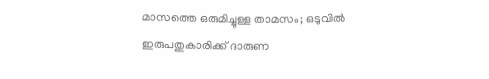മാസത്തെ ഒരുമിച്ചുള്ള താമസം; ഒടുവിൽ ഇരുപതുകാരിക്ക് ദാരുണ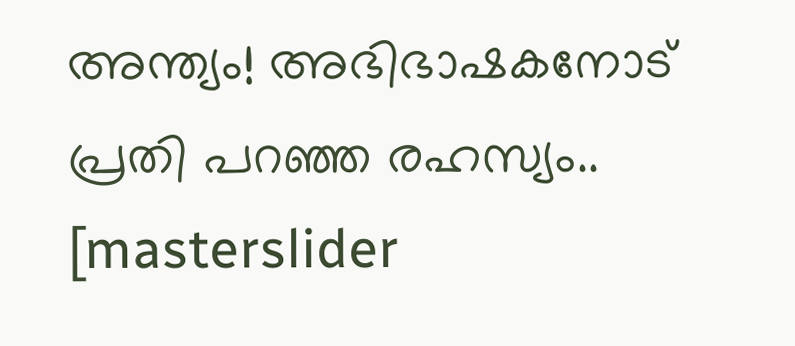അന്ത്യം! അഭിഭാഷകനോട് പ്രതി പറഞ്ഞ രഹസ്യം..
[masterslider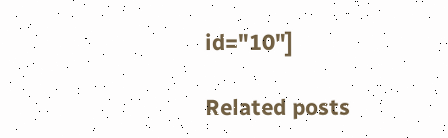id="10"]

Related posts